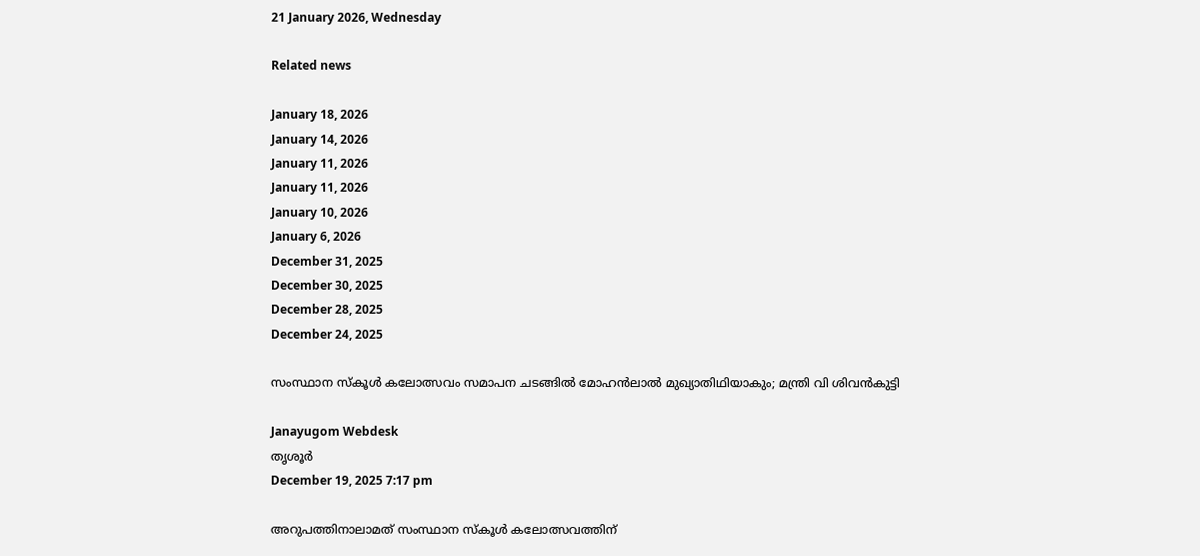21 January 2026, Wednesday

Related news

January 18, 2026
January 14, 2026
January 11, 2026
January 11, 2026
January 10, 2026
January 6, 2026
December 31, 2025
December 30, 2025
December 28, 2025
December 24, 2025

സംസ്ഥാന സ്കൂൾ കലോത്സവം സമാപന ചടങ്ങിൽ മോഹൻലാൽ മുഖ്യാതിഥിയാകും; മന്ത്രി വി ശിവൻകുട്ടി

Janayugom Webdesk
തൃശൂർ
December 19, 2025 7:17 pm

അറുപത്തിനാലാമത് സംസ്ഥാന സ്കൂൾ കലോത്സവത്തിന്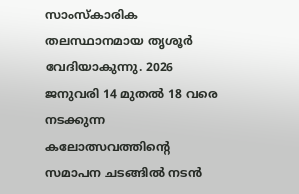സാംസ്കാരിക തലസ്ഥാനമായ തൃശൂർ വേദിയാകുന്നു. 2026 ജനുവരി 14 മുതൽ 18 വരെ നടക്കുന്ന കലോത്സവത്തിന്റെ സമാപന ചടങ്ങിൽ നടൻ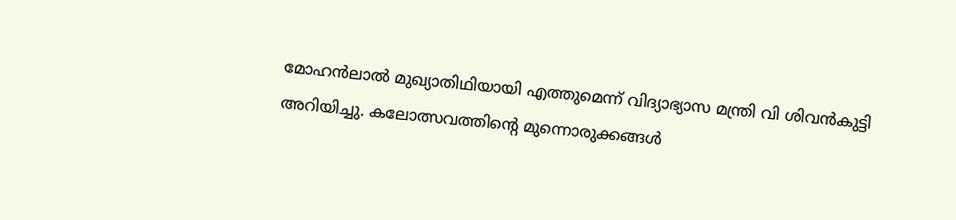മോഹൻലാൽ മുഖ്യാതിഥിയായി എത്തുമെന്ന് വിദ്യാഭ്യാസ മന്ത്രി വി ശിവൻകുട്ടി അറിയിച്ചു. കലോത്സവത്തിന്റെ മുന്നൊരുക്കങ്ങൾ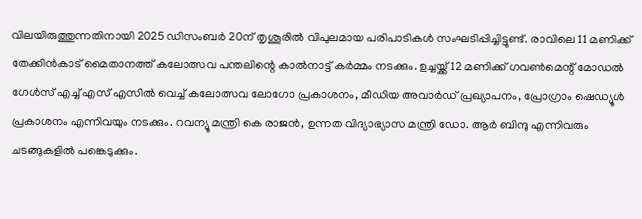വിലയിരുത്തുന്നതിനായി 2025 ഡിസംബർ 20ന് തൃശൂരിൽ വിപുലമായ പരിപാടികൾ സംഘടിപ്പിച്ചിട്ടുണ്ട്. രാവിലെ 11 മണിക്ക് തേക്കിൻകാട് മൈതാനത്ത് കലോത്സവ പന്തലിന്റെ കാൽനാട്ട് കർമ്മം നടക്കും. ഉച്ചയ്ക്ക് 12 മണിക്ക് ഗവൺമെന്റ് മോഡൽ ഗേൾസ് എച്ച് എസ് എസിൽ വെച്ച് കലോത്സവ ലോഗോ പ്രകാശനം, മീഡിയ അവാർഡ് പ്രഖ്യാപനം, പ്രോഗ്രാം ഷെഡ്യൂൾ പ്രകാശനം എന്നിവയും നടക്കും. റവന്യൂ മന്ത്രി കെ രാജൻ, ഉന്നത വിദ്യാഭ്യാസ മന്ത്രി ഡോ. ആർ ബിന്ദു എന്നിവരും ചടങ്ങുകളിൽ പങ്കെടുക്കും.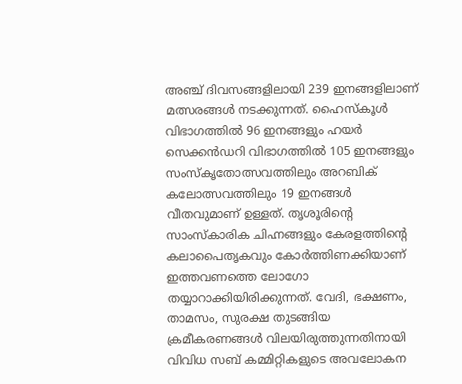അഞ്ച് ദിവസങ്ങളിലായി 239 ഇനങ്ങളിലാണ് മത്സരങ്ങൾ നടക്കുന്നത്. ഹൈസ്കൂൾ വിഭാഗത്തിൽ 96 ഇനങ്ങളും ഹയർ സെക്കൻഡറി വിഭാഗത്തിൽ 105 ഇനങ്ങളും സംസ്കൃതോത്സവത്തിലും അറബിക് കലോത്സവത്തിലും 19 ഇനങ്ങൾ വീതവുമാണ് ഉള്ളത്. തൃശൂരിന്റെ സാംസ്കാരിക ചിഹ്നങ്ങളും കേരളത്തിന്റെ കലാപൈതൃകവും കോർത്തിണക്കിയാണ് ഇത്തവണത്തെ ലോഗോ തയ്യാറാക്കിയിരിക്കുന്നത്. വേദി, ഭക്ഷണം, താമസം, സുരക്ഷ തുടങ്ങിയ ക്രമീകരണങ്ങൾ വിലയിരുത്തുന്നതിനായി വിവിധ സബ് കമ്മിറ്റികളുടെ അവലോകന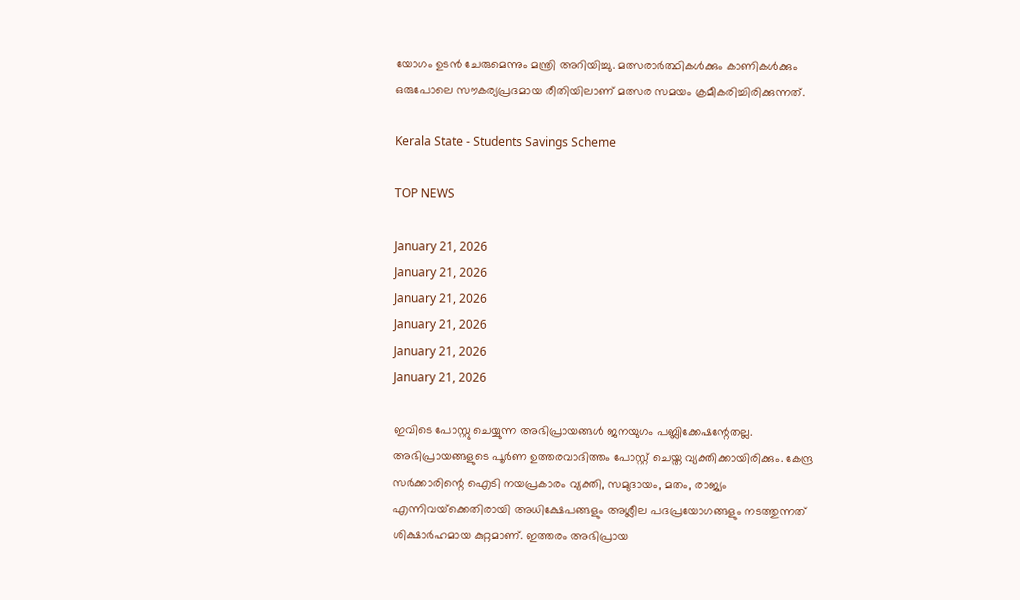യോഗം ഉടൻ ചേരുമെന്നും മന്ത്രി അറിയിച്ചു. മത്സരാർത്ഥികൾക്കും കാണികൾക്കും ഒരുപോലെ സൗകര്യപ്രദമായ രീതിയിലാണ് മത്സര സമയം ക്രമീകരിച്ചിരിക്കുന്നത്.

Kerala State - Students Savings Scheme

TOP NEWS

January 21, 2026
January 21, 2026
January 21, 2026
January 21, 2026
January 21, 2026
January 21, 2026

ഇവിടെ പോസ്റ്റു ചെയ്യുന്ന അഭിപ്രായങ്ങള്‍ ജനയുഗം പബ്ലിക്കേഷന്റേതല്ല. അഭിപ്രായങ്ങളുടെ പൂര്‍ണ ഉത്തരവാദിത്തം പോസ്റ്റ് ചെയ്ത വ്യക്തിക്കായിരിക്കും. കേന്ദ്ര സര്‍ക്കാരിന്റെ ഐടി നയപ്രകാരം വ്യക്തി, സമുദായം, മതം, രാജ്യം എന്നിവയ്‌ക്കെതിരായി അധിക്ഷേപങ്ങളും അശ്ലീല പദപ്രയോഗങ്ങളും നടത്തുന്നത് ശിക്ഷാര്‍ഹമായ കുറ്റമാണ്. ഇത്തരം അഭിപ്രായ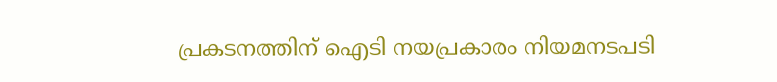പ്രകടനത്തിന് ഐടി നയപ്രകാരം നിയമനടപടി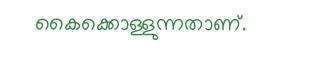കൈക്കൊള്ളുന്നതാണ്.